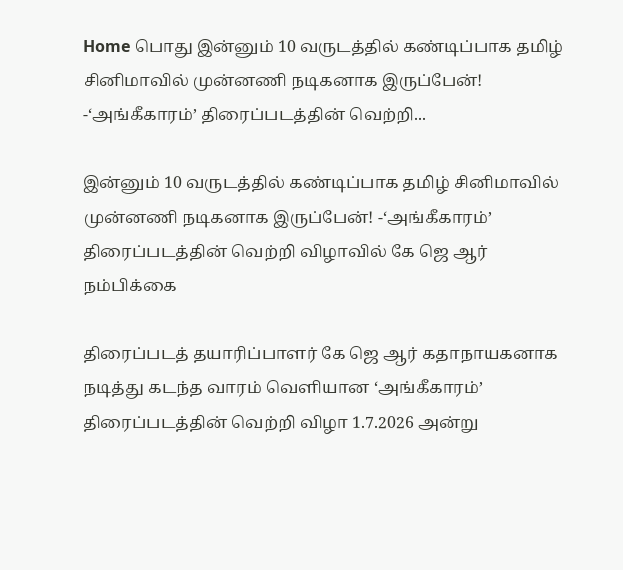Home பொது இன்னும் 10 வருடத்தில் கண்டிப்பாக தமிழ் சினிமாவில் முன்னணி நடிகனாக இருப்பேன்! -‘அங்கீகாரம்’ திரைப்படத்தின் வெற்றி...

இன்னும் 10 வருடத்தில் கண்டிப்பாக தமிழ் சினிமாவில் முன்னணி நடிகனாக இருப்பேன்! -‘அங்கீகாரம்’ திரைப்படத்தின் வெற்றி விழாவில் கே ஜெ ஆர் நம்பிக்கை

திரைப்படத் தயாரிப்பாளர் கே ஜெ ஆர் கதாநாயகனாக நடித்து கடந்த வாரம் வெளியான ‘அங்கீகாரம்’ திரைப்படத்தின் வெற்றி விழா 1.7.2026 அன்று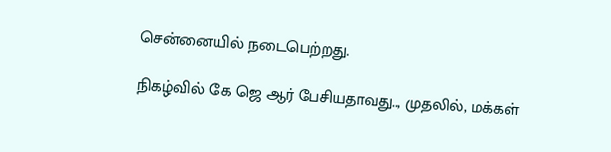சென்னையில் நடைபெற்றது.

நிகழ்வில் கே ஜெ ஆர் பேசியதாவது.., முதலில், மக்கள்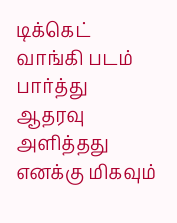டிக்கெட் வாங்கி படம் பார்த்து ஆதரவு அளித்தது எனக்கு மிகவும்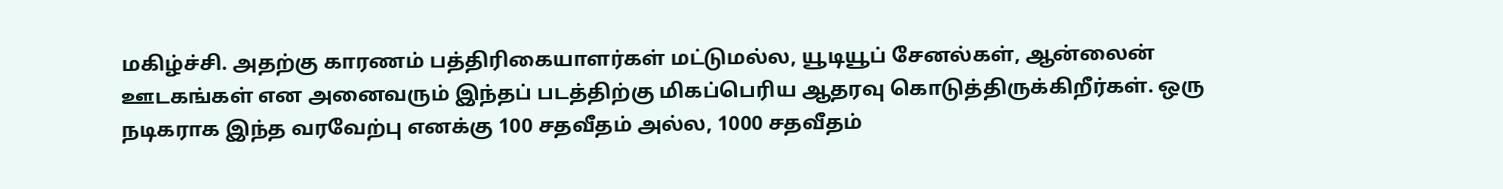மகிழ்ச்சி. அதற்கு காரணம் பத்திரிகையாளர்கள் மட்டுமல்ல, யூடியூப் சேனல்கள், ஆன்லைன் ஊடகங்கள் என அனைவரும் இந்தப் படத்திற்கு மிகப்பெரிய ஆதரவு கொடுத்திருக்கிறீர்கள். ஒரு நடிகராக இந்த வரவேற்பு எனக்கு 100 சதவீதம் அல்ல, 1000 சதவீதம்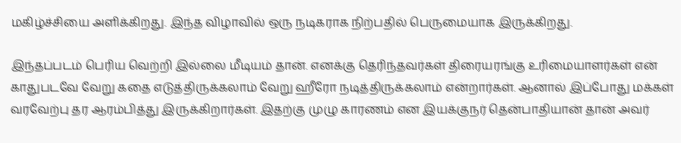மகிழ்ச்சியை அளிக்கிறது. இந்த விழாவில் ஒரு நடிகராக நிற்பதில் பெருமையாக இருக்கிறது.

இந்தப்படம் பெரிய வெற்றி இல்லை மீடியம் தான். எனக்கு தெரிந்தவர்கள் திரையரங்கு உரிமையாளர்கள் என் காதுபடவே வேறு கதை எடுத்திருக்கலாம் வேறு ஹீரோ நடித்திருக்கலாம் என்றார்கள். ஆனால் இப்போது மக்கள் வரவேற்பு தர ஆரம்பித்து இருக்கிறார்கள். இதற்கு முழு காரணம் என இயக்குநர் தென்பாதியான் தான் அவர்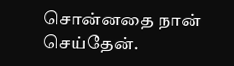சொன்னதை நான் செய்தேன்.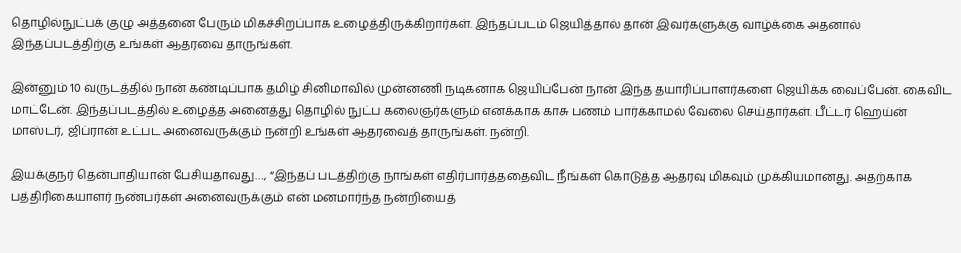தொழில்நுட்பக் குழு அத்தனை பேரும் மிகச்சிறப்பாக உழைத்திருக்கிறார்கள். இந்தப்படம் ஜெயித்தால் தான் இவர்களுக்கு வாழ்க்கை அதனால் இந்தப்படத்திற்கு உங்கள் ஆதரவை தாருங்கள்.

இன்னும் 10 வருடத்தில் நான் கண்டிப்பாக தமிழ் சினிமாவில் முன்னணி நடிகனாக ஜெயிப்பேன் நான் இந்த தயாரிப்பாளர்களை ஜெயிக்க வைப்பேன். கைவிட மாட்டேன். இந்தப்படத்தில் உழைத்த அனைத்து தொழில் நுட்ப கலைஞர்களும் எனக்காக காசு பணம் பார்க்காமல் வேலை செய்தார்கள். பீட்டர் ஹெய்ன் மாஸ்டர், ஜிப்ரான் உட்பட அனைவருக்கும் நன்றி உங்கள் ஆதரவைத் தாருங்கள். நன்றி.

இயக்குநர் தென்பாதியான் பேசியதாவது…, “இந்தப் படத்திற்கு நாங்கள் எதிர்பார்த்ததைவிட நீங்கள் கொடுத்த ஆதரவு மிகவும் முக்கியமானது. அதற்காக பத்திரிகையாளர் நண்பர்கள் அனைவருக்கும் என் மனமார்ந்த நன்றியைத்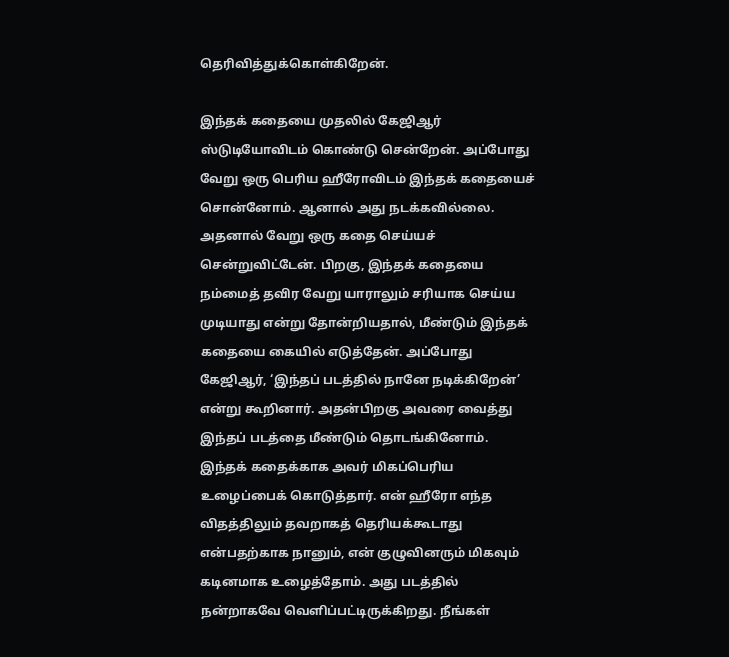தெரிவித்துக்கொள்கிறேன்.

இந்தக் கதையை முதலில் கேஜிஆர் ஸ்டுடியோவிடம் கொண்டு சென்றேன். அப்போது வேறு ஒரு பெரிய ஹீரோவிடம் இந்தக் கதையைச் சொன்னோம். ஆனால் அது நடக்கவில்லை. அதனால் வேறு ஒரு கதை செய்யச் சென்றுவிட்டேன். பிறகு, இந்தக் கதையை நம்மைத் தவிர வேறு யாராலும் சரியாக செய்ய முடியாது என்று தோன்றியதால், மீண்டும் இந்தக் கதையை கையில் எடுத்தேன். அப்போது கேஜிஆர், ‘இந்தப் படத்தில் நானே நடிக்கிறேன்’ என்று கூறினார். அதன்பிறகு அவரை வைத்து இந்தப் படத்தை மீண்டும் தொடங்கினோம். இந்தக் கதைக்காக அவர் மிகப்பெரிய உழைப்பைக் கொடுத்தார். என் ஹீரோ எந்த விதத்திலும் தவறாகத் தெரியக்கூடாது என்பதற்காக நானும், என் குழுவினரும் மிகவும் கடினமாக உழைத்தோம். அது படத்தில் நன்றாகவே வெளிப்பட்டிருக்கிறது. நீங்கள்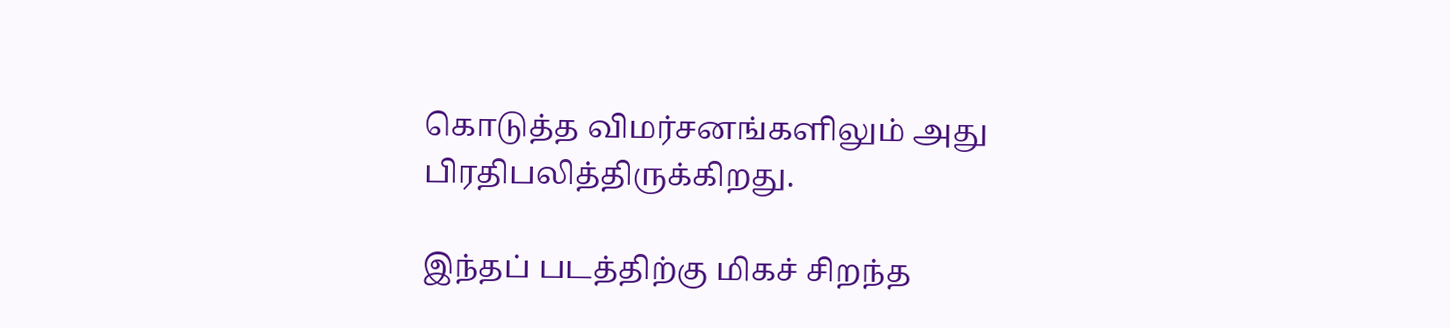கொடுத்த விமர்சனங்களிலும் அது பிரதிபலித்திருக்கிறது.

இந்தப் படத்திற்கு மிகச் சிறந்த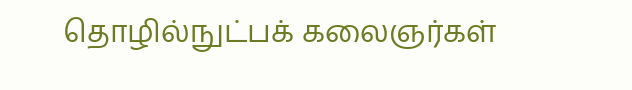தொழில்நுட்பக் கலைஞர்கள்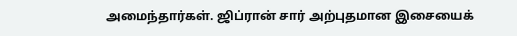அமைந்தார்கள். ஜிப்ரான் சார் அற்புதமான இசையைக்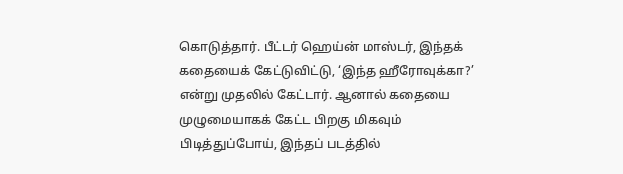கொடுத்தார். பீட்டர் ஹெய்ன் மாஸ்டர், இந்தக் கதையைக் கேட்டுவிட்டு, ‘இந்த ஹீரோவுக்கா?’ என்று முதலில் கேட்டார். ஆனால் கதையை முழுமையாகக் கேட்ட பிறகு மிகவும் பிடித்துப்போய், இந்தப் படத்தில்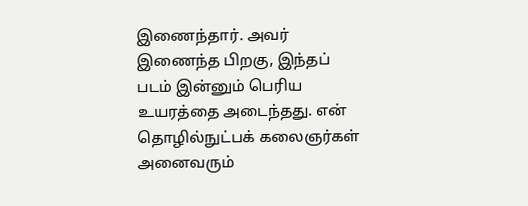இணைந்தார். அவர் இணைந்த பிறகு, இந்தப் படம் இன்னும் பெரிய உயரத்தை அடைந்தது. என் தொழில்நுட்பக் கலைஞர்கள் அனைவரும்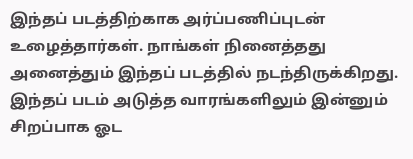இந்தப் படத்திற்காக அர்ப்பணிப்புடன் உழைத்தார்கள். நாங்கள் நினைத்தது அனைத்தும் இந்தப் படத்தில் நடந்திருக்கிறது. இந்தப் படம் அடுத்த வாரங்களிலும் இன்னும் சிறப்பாக ஓட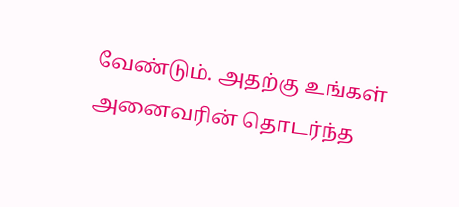வேண்டும். அதற்கு உங்கள் அனைவரின் தொடர்ந்த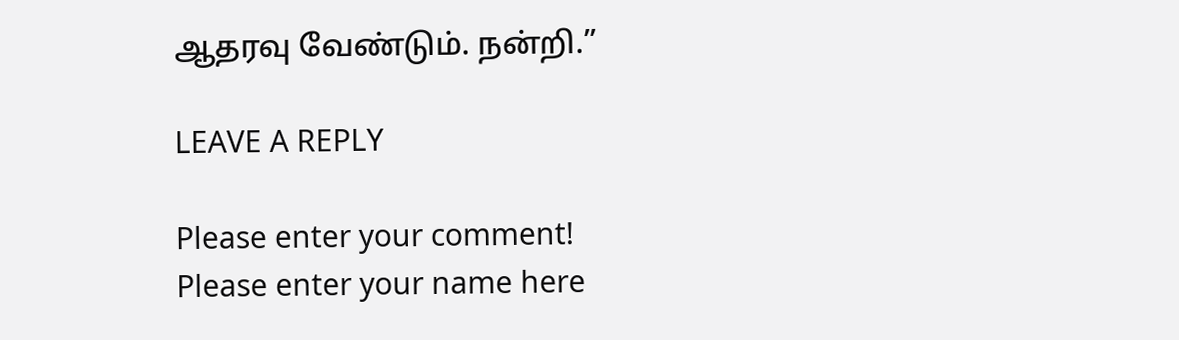ஆதரவு வேண்டும். நன்றி.”

LEAVE A REPLY

Please enter your comment!
Please enter your name here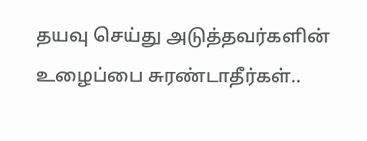தயவு செய்து அடுத்தவர்களின் உழைப்பை சுரண்டாதீர்கள்..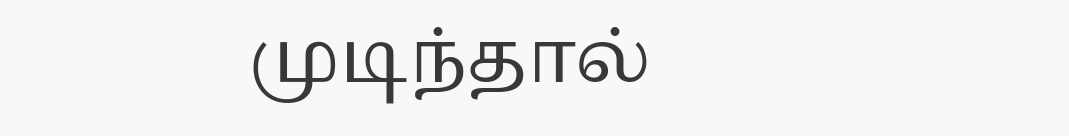முடிந்தால்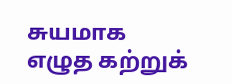சுயமாக எழுத கற்றுக்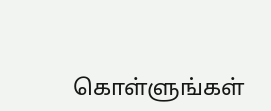கொள்ளுங்கள்